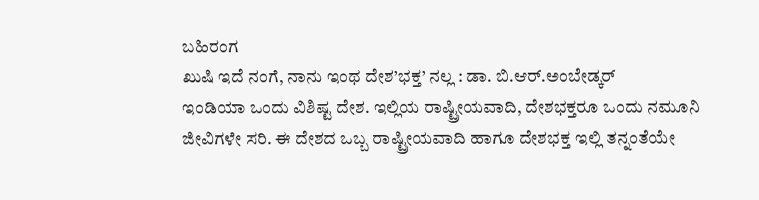ಬಹಿರಂಗ
ಖುಷಿ ಇದೆ ನಂಗೆ, ನಾನು ಇಂಥ ದೇಶ’ಭಕ್ತ’ ನಲ್ಲ : ಡಾ. ಬಿ.ಆರ್.ಅಂಬೇಡ್ಕರ್
ಇಂಡಿಯಾ ಒಂದು ವಿಶಿಷ್ಟ ದೇಶ. ಇಲ್ಲಿಯ ರಾಷ್ಟ್ರೀಯವಾದಿ, ದೇಶಭಕ್ತರೂ ಒಂದು ನಮೂನಿ ಜೀವಿಗಳೇ ಸರಿ. ಈ ದೇಶದ ಒಬ್ಬ ರಾಷ್ಟ್ರೀಯವಾದಿ ಹಾಗೂ ದೇಶಭಕ್ತ ಇಲ್ಲಿ ತನ್ನಂತೆಯೇ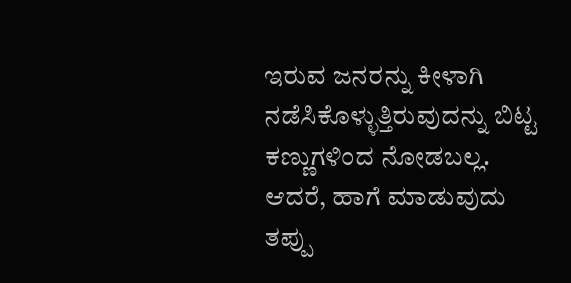ಇರುವ ಜನರನ್ನು ಕೀಳಾಗಿ ನಡೆಸಿಕೊಳ್ಳುತ್ತಿರುವುದನ್ನು ಬಿಟ್ಟ ಕಣ್ಣುಗಳಿಂದ ನೋಡಬಲ್ಲ. ಆದರೆ, ಹಾಗೆ ಮಾಡುವುದು ತಪ್ಪು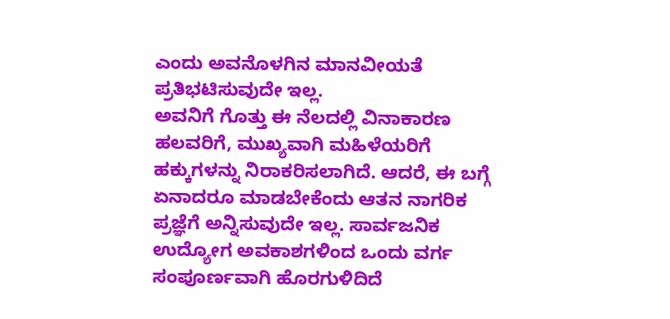ಎಂದು ಅವನೊಳಗಿನ ಮಾನವೀಯತೆ ಪ್ರತಿಭಟಿಸುವುದೇ ಇಲ್ಲ.
ಅವನಿಗೆ ಗೊತ್ತು ಈ ನೆಲದಲ್ಲಿ ವಿನಾಕಾರಣ ಹಲವರಿಗೆ, ಮುಖ್ಯವಾಗಿ ಮಹಿಳೆಯರಿಗೆ ಹಕ್ಕುಗಳನ್ನು ನಿರಾಕರಿಸಲಾಗಿದೆ. ಆದರೆ, ಈ ಬಗ್ಗೆ ಏನಾದರೂ ಮಾಡಬೇಕೆಂದು ಆತನ ನಾಗರಿಕ ಪ್ರಜ್ಞೆಗೆ ಅನ್ನಿಸುವುದೇ ಇಲ್ಲ. ಸಾರ್ವಜನಿಕ ಉದ್ಯೋಗ ಅವಕಾಶಗಳಿಂದ ಒಂದು ವರ್ಗ ಸಂಪೂರ್ಣವಾಗಿ ಹೊರಗುಳಿದಿದೆ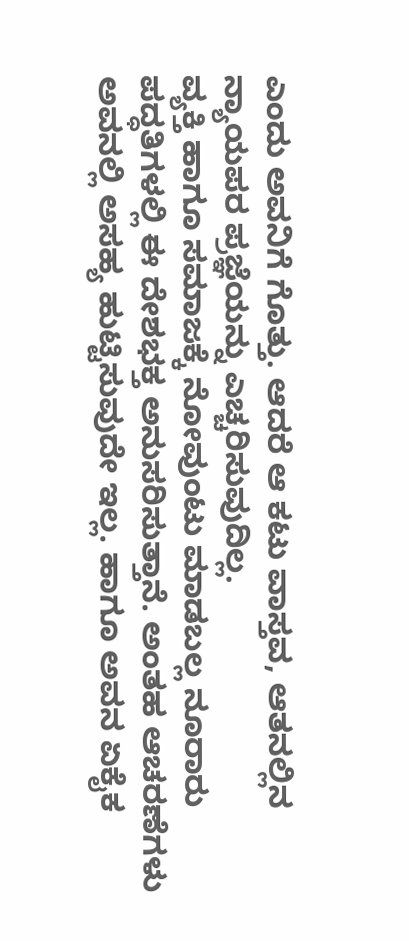ಎಂದು ಅವನಿಗೆ ಗೊತ್ತು. ಆದರೆ ಆ ಕಟು ವಾಸ್ತವ, ಆತನಲ್ಲಿನ ನ್ಯಾಯಪರ ಪ್ರಜ್ಞೆಯನ್ನು ಎಚ್ಚರಿಸುವುದಿಲ್ಲ.
ವ್ಯಕ್ತಿ ಹಾಗೂ ಸಮಾಜಕ್ಕೆ ನೋವುಂಟು ಮಾಡಬಲ್ಲ ನೂರಾರು ಪದ್ಧತಿಗಳಲ್ಲಿ ಈ ದೇಶಭಕ್ತ ಅನುಸರಿಸುತ್ತಾನೆ. ಅಂತಹ ಆಚರಣೆಗಳು ಅವನಲ್ಲಿ ಅಸಹ್ಯ ಹುಟ್ಟಿಸುವುದೇ ಇಲ್ಲ. ಹಾಗೂ ಅವನ ಏಕೈಕ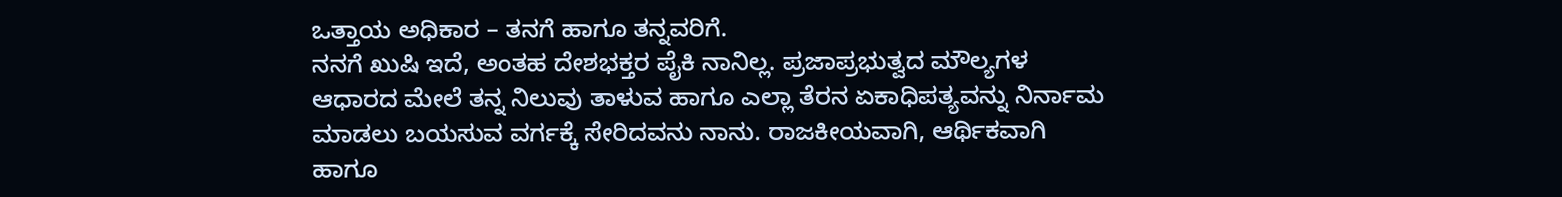ಒತ್ತಾಯ ಅಧಿಕಾರ – ತನಗೆ ಹಾಗೂ ತನ್ನವರಿಗೆ.
ನನಗೆ ಖುಷಿ ಇದೆ, ಅಂತಹ ದೇಶಭಕ್ತರ ಪೈಕಿ ನಾನಿಲ್ಲ. ಪ್ರಜಾಪ್ರಭುತ್ವದ ಮೌಲ್ಯಗಳ ಆಧಾರದ ಮೇಲೆ ತನ್ನ ನಿಲುವು ತಾಳುವ ಹಾಗೂ ಎಲ್ಲಾ ತೆರನ ಏಕಾಧಿಪತ್ಯವನ್ನು ನಿರ್ನಾಮ ಮಾಡಲು ಬಯಸುವ ವರ್ಗಕ್ಕೆ ಸೇರಿದವನು ನಾನು. ರಾಜಕೀಯವಾಗಿ, ಆರ್ಥಿಕವಾಗಿ ಹಾಗೂ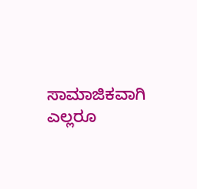ಸಾಮಾಜಿಕವಾಗಿ ಎಲ್ಲರೂ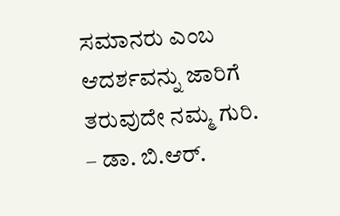ಸಮಾನರು ಎಂಬ ಆದರ್ಶವನ್ನು ಜಾರಿಗೆ ತರುವುದೇ ನಮ್ಮ ಗುರಿ.
– ಡಾ. ಬಿ.ಆರ್.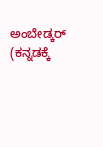ಅಂಬೇಡ್ಕರ್
(ಕನ್ನಡಕ್ಕೆ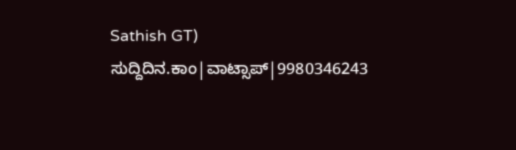Sathish GT)
ಸುದ್ದಿದಿನ.ಕಾಂ|ವಾಟ್ಸಾಪ್|9980346243